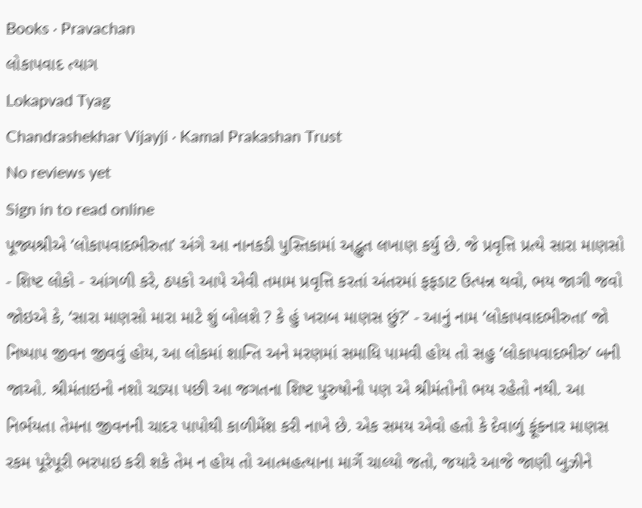Books · Pravachan
લોકાપવાદ ત્યાગ
Lokapvad Tyag
Chandrashekhar Vijayji · Kamal Prakashan Trust
No reviews yet
Sign in to read online
પૂજ્યશ્રીએ ‘લોકાપવાદભીરુતા’ અંગે આ નાનકડી પુસ્તિકામાં અદ્ભુત લખાણ કર્યુ છે. જે પ્રવૃત્તિ પ્રત્યે સારા માણસો - શિષ્ટ લોકો - આંગળી કરે, ઠપકો આપે એવી તમામ પ્રવૃત્તિ કરતાં અંતરમાં ફફડાટ ઉત્પન્ન થવો, ભય જાગી જવો જોઇએ કે, ‘સારા માણસો મારા માટે શું બોલશે ? કે હું ખરાબ માણસ છું?’ - આનું નામ ‘લોકાપવાદભીરુતા’ જો નિષ્પાપ જીવન જીવવું હોય, આ લોકમાં શાન્તિ અને મરણમાં સમાધિ પામવી હોય તો સહુ ‘લોકાપવાદભીરુ’ બની જાઓ. શ્રીમંતાઇનો નશો ચડ્યા પછી આ જગતના શિષ્ટ પુરુષોનો પણ એ શ્રીમંતોનો ભય રહેતો નથી. આ નિર્ભયતા તેમના જીવનની ચાદર પાપોથી કાળીમેંશ કરી નાખે છે. એક સમય એવો હતો કે દેવાળું ફૂંકનાર માણસ રકમ પૂરેપૂરી ભરપાઇ કરી શકે તેમ ન હોય તો આત્મહત્યાના માર્ગે ચાલ્યો જતો, જયારે આજે જાણી બુઝીને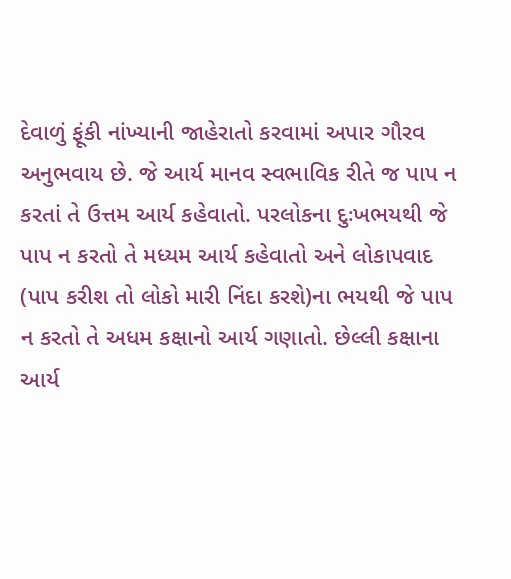દેવાળું ફૂંકી નાંખ્યાની જાહેરાતો કરવામાં અપાર ગૌરવ અનુભવાય છે. જે આર્ય માનવ સ્વભાવિક રીતે જ પાપ ન કરતાં તે ઉત્તમ આર્ય કહેવાતો. પરલોકના દુઃખભયથી જે પાપ ન કરતો તે મધ્યમ આર્ય કહેવાતો અને લોકાપવાદ (પાપ કરીશ તો લોકો મારી નિંદા કરશે)ના ભયથી જે પાપ ન કરતો તે અધમ કક્ષાનો આર્ય ગણાતો. છેલ્લી કક્ષાના આર્ય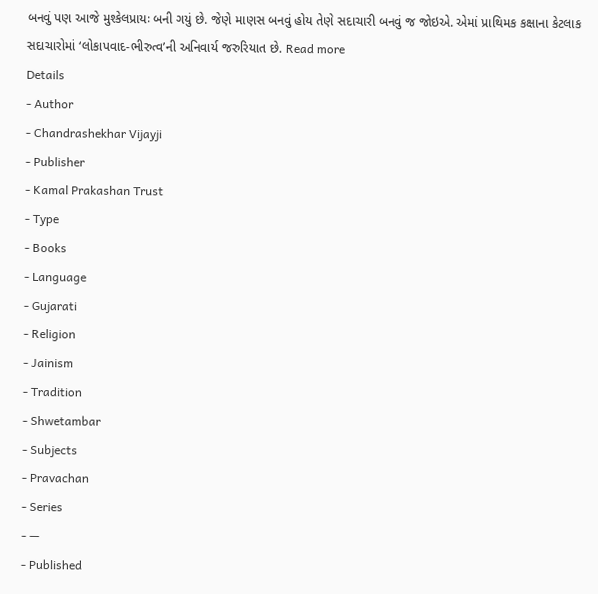બનવું પણ આજે મુશ્કેલપ્રાયઃ બની ગયું છે. જેણે માણસ બનવું હોય તેણે સદાચારી બનવું જ જોઇએ. એમાં પ્રાથિમક કક્ષાના કેટલાક સદાચારોમાં ‘લોકાપવાદ-ભીરુત્વ’ની અનિવાર્ય જરુરિયાત છે. Read more
Details
- Author
- Chandrashekhar Vijayji
- Publisher
- Kamal Prakashan Trust
- Type
- Books
- Language
- Gujarati
- Religion
- Jainism
- Tradition
- Shwetambar
- Subjects
- Pravachan
- Series
- —
- Published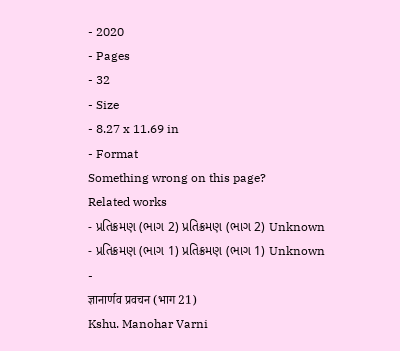- 2020
- Pages
- 32
- Size
- 8.27 x 11.69 in
- Format
Something wrong on this page?
Related works
- પ્રતિક્રમણ (ભાગ 2) પ્રતિક્રમણ (ભાગ 2) Unknown
- પ્રતિક્રમણ (ભાગ 1) પ્રતિક્રમણ (ભાગ 1) Unknown
-
ज्ञानार्णव प्रवचन (भाग 21)
Kshu. Manohar Varni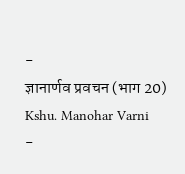-
ज्ञानार्णव प्रवचन (भाग 20)
Kshu. Manohar Varni
-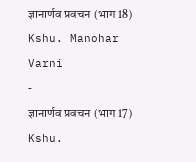ज्ञानार्णव प्रवचन (भाग 18)
Kshu. Manohar Varni
-
ज्ञानार्णव प्रवचन (भाग 17)
Kshu.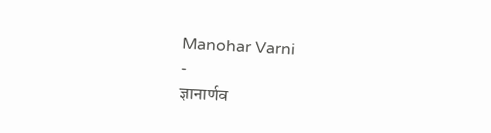Manohar Varni
-
ज्ञानार्णव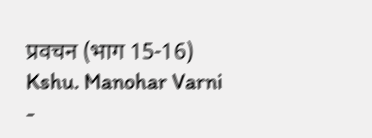प्रवचन (भाग 15-16)
Kshu. Manohar Varni
-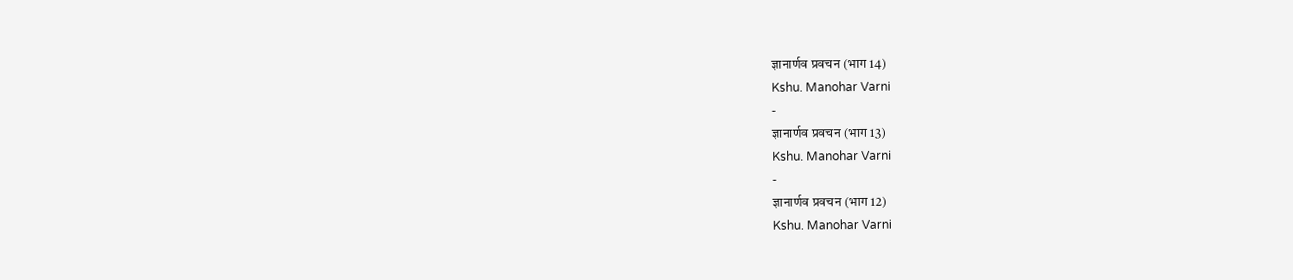ज्ञानार्णव प्रवचन (भाग 14)
Kshu. Manohar Varni
-
ज्ञानार्णव प्रवचन (भाग 13)
Kshu. Manohar Varni
-
ज्ञानार्णव प्रवचन (भाग 12)
Kshu. Manohar Varni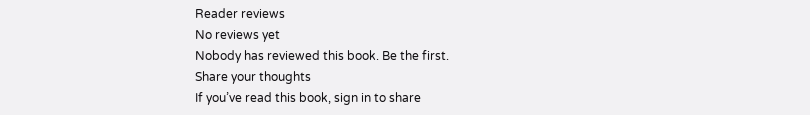Reader reviews
No reviews yet
Nobody has reviewed this book. Be the first.
Share your thoughts
If you’ve read this book, sign in to share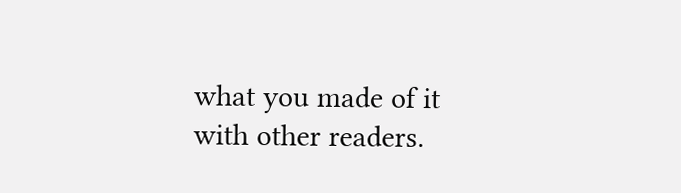what you made of it with other readers.